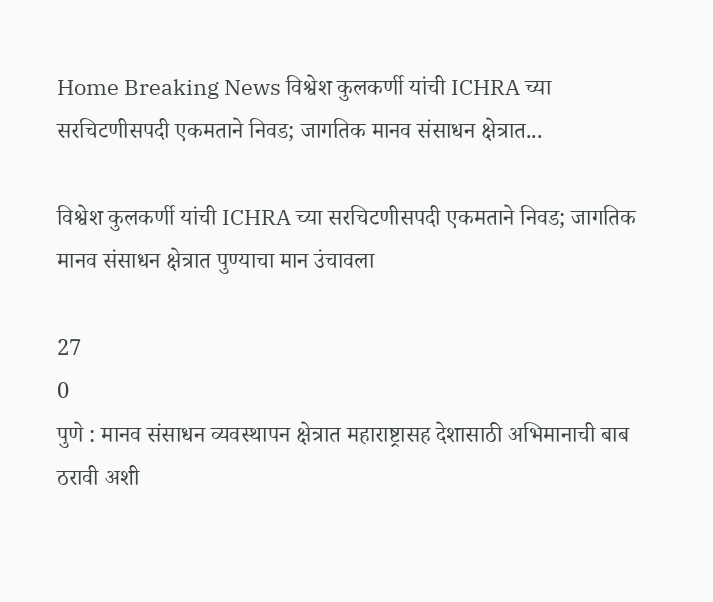Home Breaking News विश्वेश कुलकर्णी यांची ICHRA च्या सरचिटणीसपदी एकमताने निवड; जागतिक मानव संसाधन क्षेत्रात...

विश्वेश कुलकर्णी यांची ICHRA च्या सरचिटणीसपदी एकमताने निवड; जागतिक मानव संसाधन क्षेत्रात पुण्याचा मान उंचावला

27
0
पुणे : मानव संसाधन व्यवस्थापन क्षेत्रात महाराष्ट्रासह देशासाठी अभिमानाची बाब ठरावी अशी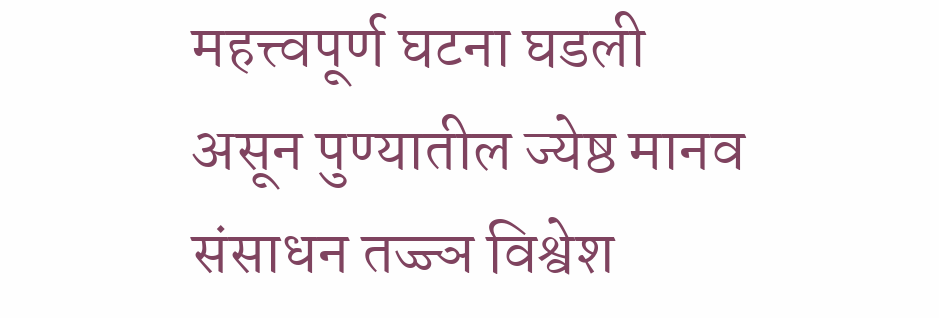महत्त्वपूर्ण घटना घडली असून पुण्यातील ज्येष्ठ मानव संसाधन तज्ज्ञ विश्वेश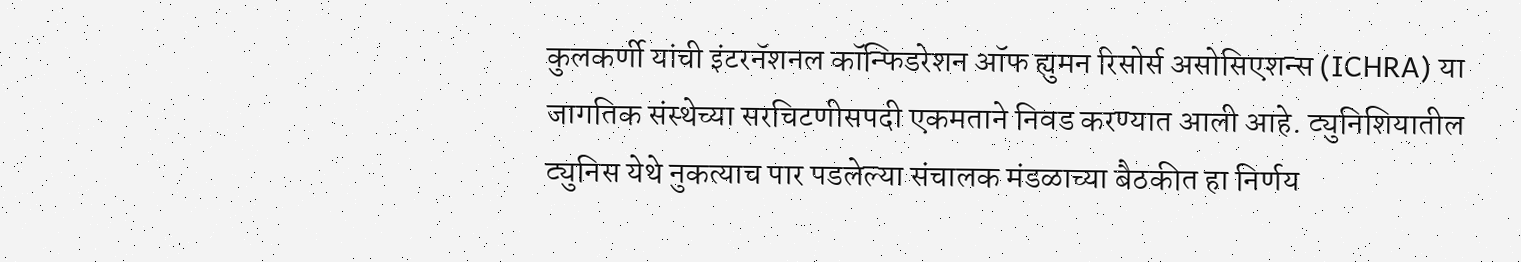कुलकर्णी यांची इंटरनॅशनल कॉन्फिडरेशन ऑफ ह्युमन रिसोर्स असोसिएशन्स (ICHRA) या जागतिक संस्थेच्या सरचिटणीसपदी एकमताने निवड करण्यात आली आहे. ट्युनिशियातील ट्युनिस येथे नुकत्याच पार पडलेल्या संचालक मंडळाच्या बैठकीत हा निर्णय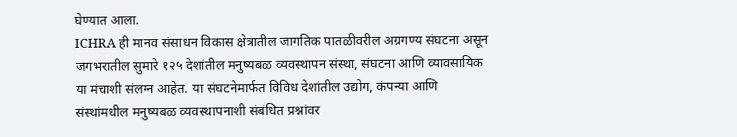घेण्यात आला.
ICHRA ही मानव संसाधन विकास क्षेत्रातील जागतिक पातळीवरील अग्रगण्य संघटना असून जगभरातील सुमारे १२५ देशांतील मनुष्यबळ व्यवस्थापन संस्था, संघटना आणि व्यावसायिक या मंचाशी संलग्न आहेत. या संघटनेमार्फत विविध देशांतील उद्योग, कंपन्या आणि संस्थांमधील मनुष्यबळ व्यवस्थापनाशी संबंधित प्रश्नांवर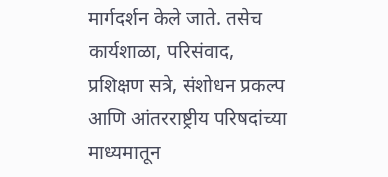मार्गदर्शन केले जाते. तसेच कार्यशाळा, परिसंवाद, प्रशिक्षण सत्रे, संशोधन प्रकल्प आणि आंतरराष्ट्रीय परिषदांच्या माध्यमातून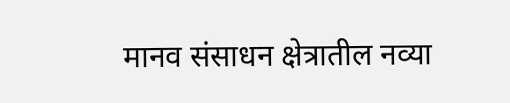मानव संसाधन क्षेत्रातील नव्या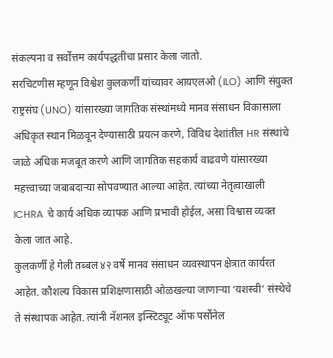संकल्पना व सर्वोत्तम कार्यपद्धतींचा प्रसार केला जातो.
सरचिटणीस म्हणून विश्वेश कुलकर्णी यांच्यावर आयएलओ (ILO) आणि संयुक्त राष्ट्रसंघ (UNO) यांसारख्या जागतिक संस्थांमध्ये मानव संसाधन विकासाला अधिकृत स्थान मिळवून देण्यासाठी प्रयत्न करणे, विविध देशांतील HR संस्थांचे जाळे अधिक मजबूत करणे आणि जागतिक सहकार्य वाढवणे यांसारख्या महत्त्वाच्या जबाबदाऱ्या सोपवण्यात आल्या आहेत. त्यांच्या नेतृत्वाखाली ICHRA चे कार्य अधिक व्यापक आणि प्रभावी होईल, असा विश्वास व्यक्त केला जात आहे.
कुलकर्णी हे गेली तब्बल ४२ वर्षे मानव संसाधन व्यवस्थापन क्षेत्रात कार्यरत आहेत. कौशल्य विकास प्रशिक्षणासाठी ओळखल्या जाणाऱ्या ‘यशस्वी’ संस्थेचे ते संस्थापक आहेत. त्यांनी नॅशनल इन्स्टिट्यूट ऑफ पर्सोनेल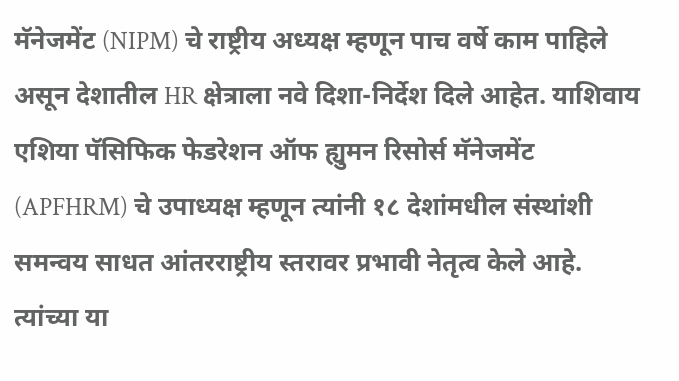मॅनेजमेंट (NIPM) चे राष्ट्रीय अध्यक्ष म्हणून पाच वर्षे काम पाहिले असून देशातील HR क्षेत्राला नवे दिशा-निर्देश दिले आहेत. याशिवाय एशिया पॅसिफिक फेडरेशन ऑफ ह्युमन रिसोर्स मॅनेजमेंट (APFHRM) चे उपाध्यक्ष म्हणून त्यांनी १८ देशांमधील संस्थांशी समन्वय साधत आंतरराष्ट्रीय स्तरावर प्रभावी नेतृत्व केले आहे.
त्यांच्या या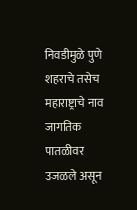निवडीमुळे पुणे शहराचे तसेच महाराष्ट्राचे नाव जागतिक पातळीवर उजळले असून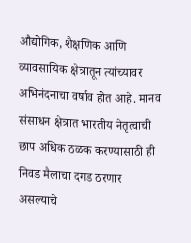औद्योगिक, शैक्षणिक आणि व्यावसायिक क्षेत्रातून त्यांच्यावर अभिनंदनाचा वर्षाव होत आहे. मानव संसाधन क्षेत्रात भारतीय नेतृत्वाची छाप अधिक ठळक करण्यासाठी ही निवड मैलाचा दगड ठरणार असल्याचे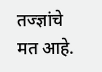तज्ज्ञांचे मत आहे.